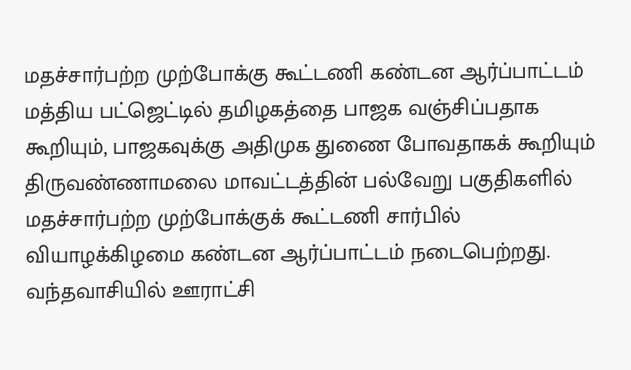மதச்சார்பற்ற முற்போக்கு கூட்டணி கண்டன ஆர்ப்பாட்டம்
மத்திய பட்ஜெட்டில் தமிழகத்தை பாஜக வஞ்சிப்பதாக கூறியும், பாஜகவுக்கு அதிமுக துணை போவதாகக் கூறியும் திருவண்ணாமலை மாவட்டத்தின் பல்வேறு பகுதிகளில் மதச்சார்பற்ற முற்போக்குக் கூட்டணி சார்பில் வியாழக்கிழமை கண்டன ஆர்ப்பாட்டம் நடைபெற்றது.
வந்தவாசியில் ஊராட்சி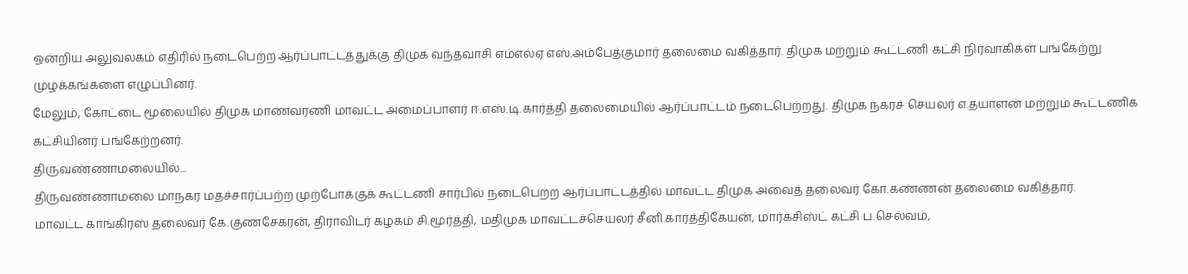ஒன்றிய அலுவலகம் எதிரில் நடைபெற்ற ஆர்ப்பாட்டத்துக்கு திமுக வந்தவாசி எம்எல்ஏ எஸ்.அம்பேத்குமார் தலைமை வகித்தார். திமுக மற்றும் கூட்டணி கட்சி நிர்வாகிகள் பங்கேற்று முழக்கங்களை எழுப்பினர்.
மேலும், கோட்டை மூலையில் திமுக மாணவரணி மாவட்ட அமைப்பாளர் ஈ.எஸ்.டி.கார்த்தி தலைமையில் ஆர்ப்பாட்டம் நடைபெற்றது. திமுக நகரச் செயலர் எ.தயாளன் மற்றும் கூட்டணிக் கட்சியினர் பங்கேற்றனர்.
திருவண்ணாமலையில்...
திருவண்ணாமலை மாநகர மதச்சார்ப்பற்ற முற்போக்குக் கூட்டணி சார்பில் நடைபெற்ற ஆர்ப்பாட்டத்தில் மாவட்ட திமுக அவைத் தலைவர் கோ.கண்ணன் தலைமை வகித்தார்.
மாவட்ட காங்கிரஸ் தலைவர் கே.குணசேகரன், திராவிடர் கழகம் சி.மூர்த்தி, மதிமுக மாவட்டச்செயலர் சீனி.கார்த்திகேயன், மார்க்சிஸ்ட் கட்சி ப.செல்வம்,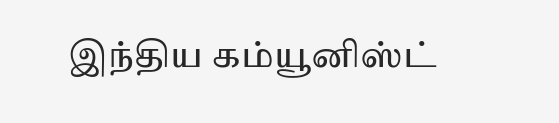இந்திய கம்யூனிஸ்ட்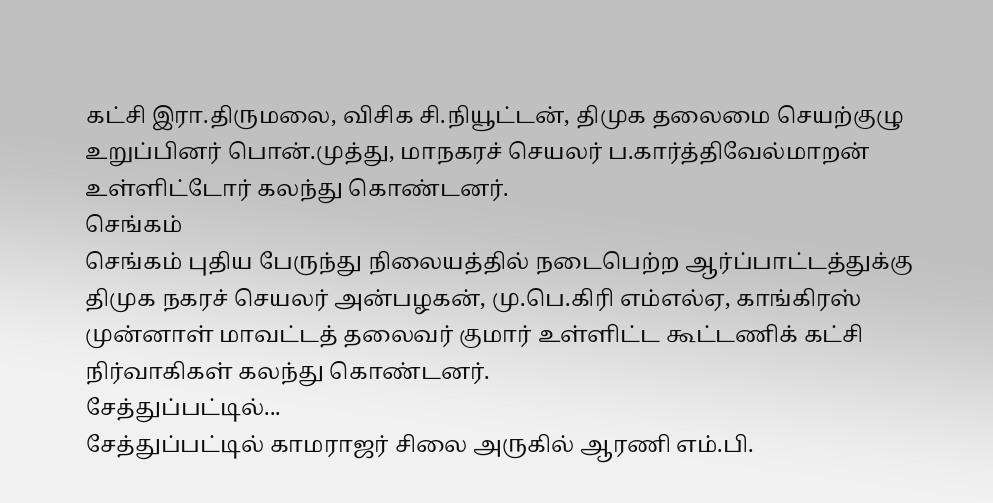கட்சி இரா.திருமலை, விசிக சி.நியூட்டன், திமுக தலைமை செயற்குழு உறுப்பினர் பொன்.முத்து, மாநகரச் செயலர் ப.கார்த்திவேல்மாறன் உள்ளிட்டோர் கலந்து கொண்டனர்.
செங்கம்
செங்கம் புதிய பேருந்து நிலையத்தில் நடைபெற்ற ஆர்ப்பாட்டத்துக்கு திமுக நகரச் செயலர் அன்பழகன், மு.பெ.கிரி எம்எல்ஏ, காங்கிரஸ் முன்னாள் மாவட்டத் தலைவர் குமார் உள்ளிட்ட கூட்டணிக் கட்சி நிர்வாகிகள் கலந்து கொண்டனர்.
சேத்துப்பட்டில்...
சேத்துப்பட்டில் காமராஜர் சிலை அருகில் ஆரணி எம்.பி.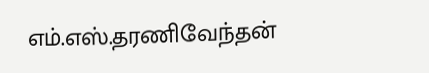எம்.எஸ்.தரணிவேந்தன்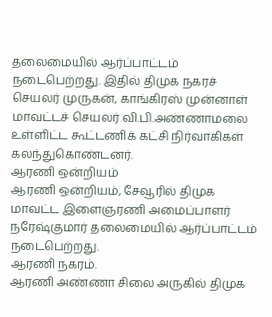தலைமையில் ஆர்ப்பாட்டம் நடைபெற்றது. இதில் திமுக நகரச் செயலர் முருகன், காங்கிரஸ் முன்னாள் மாவட்டச் செயலர் வி.பி.அண்ணாமலை உள்ளிட்ட கூட்டணிக் கட்சி நிர்வாகிகள் கலந்துகொண்டனர்.
ஆரணி ஒன்றியம்
ஆரணி ஒன்றியம், சேவூரில் திமுக மாவட்ட இளைஞரணி அமைப்பாளர் நரேஷ்குமார் தலைமையில் ஆர்ப்பாட்டம் நடைபெற்றது.
ஆரணி நகரம்.
ஆரணி அண்ணா சிலை அருகில் திமுக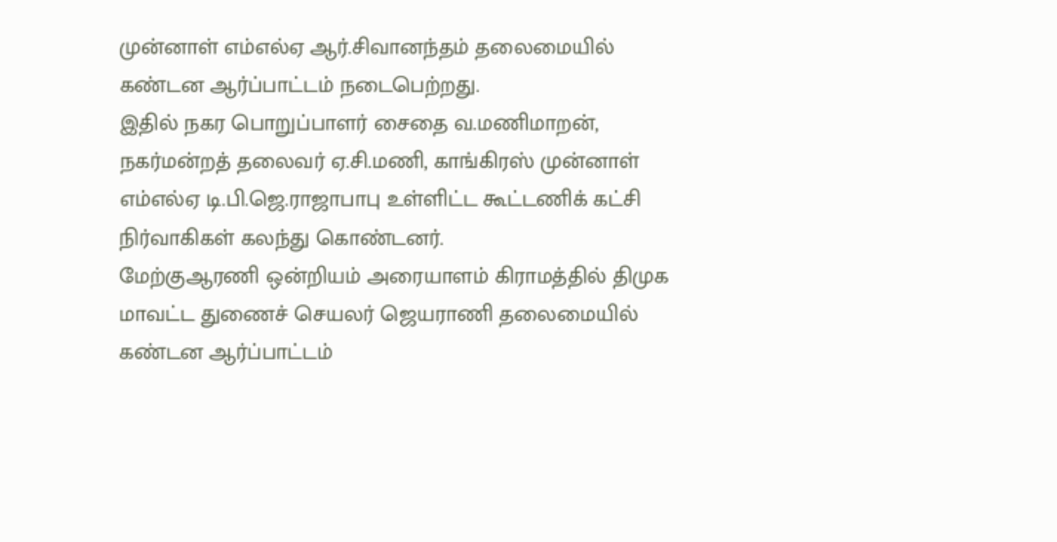முன்னாள் எம்எல்ஏ ஆர்.சிவானந்தம் தலைமையில் கண்டன ஆர்ப்பாட்டம் நடைபெற்றது.
இதில் நகர பொறுப்பாளர் சைதை வ.மணிமாறன், நகர்மன்றத் தலைவர் ஏ.சி.மணி, காங்கிரஸ் முன்னாள் எம்எல்ஏ டி.பி.ஜெ.ராஜாபாபு உள்ளிட்ட கூட்டணிக் கட்சி நிர்வாகிகள் கலந்து கொண்டனர்.
மேற்குஆரணி ஒன்றியம் அரையாளம் கிராமத்தில் திமுக மாவட்ட துணைச் செயலர் ஜெயராணி தலைமையில் கண்டன ஆர்ப்பாட்டம்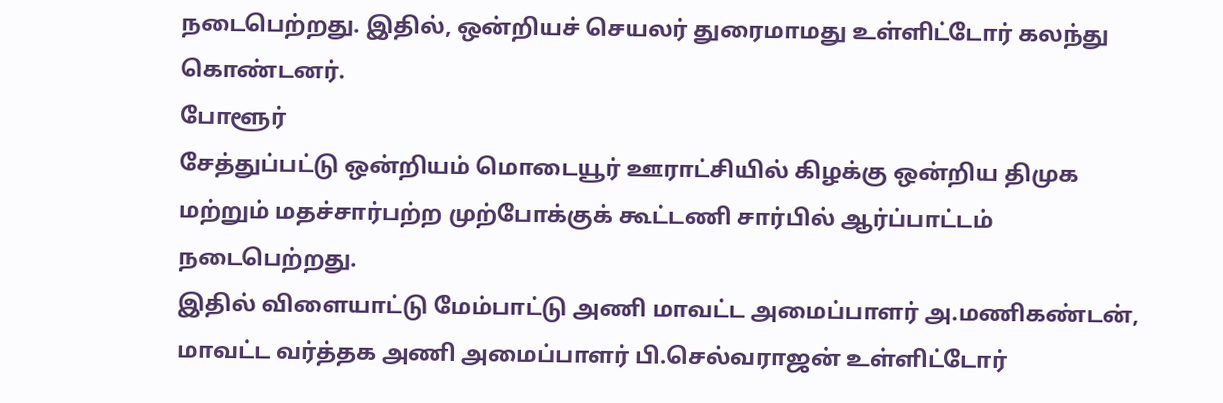நடைபெற்றது. இதில், ஒன்றியச் செயலர் துரைமாமது உள்ளிட்டோர் கலந்து கொண்டனர்.
போளூர்
சேத்துப்பட்டு ஒன்றியம் மொடையூர் ஊராட்சியில் கிழக்கு ஒன்றிய திமுக மற்றும் மதச்சார்பற்ற முற்போக்குக் கூட்டணி சார்பில் ஆர்ப்பாட்டம் நடைபெற்றது.
இதில் விளையாட்டு மேம்பாட்டு அணி மாவட்ட அமைப்பாளர் அ.மணிகண்டன், மாவட்ட வர்த்தக அணி அமைப்பாளர் பி.செல்வராஜன் உள்ளிட்டோர்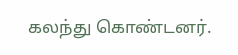கலந்து கொண்டனர்.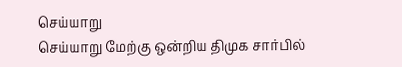செய்யாறு
செய்யாறு மேற்கு ஒன்றிய திமுக சார்பில்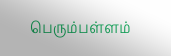பெரும்பள்ளம்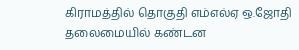கிராமத்தில் தொகுதி எம்எல்ஏ ஒ.ஜோதி தலைமையில் கண்டன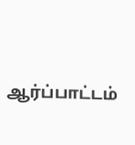ஆர்ப்பாட்டம்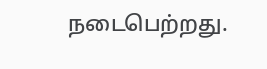நடைபெற்றது.